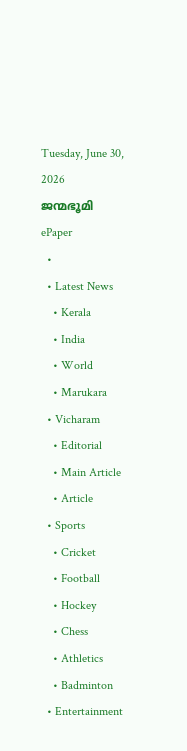Tuesday, June 30, 2026
ജന്മഭൂമി
ePaper
  •
  • Latest News
    • Kerala
    • India
    • World
    • Marukara
  • Vicharam
    • Editorial
    • Main Article
    • Article
  • Sports
    • Cricket
    • Football
    • Hockey
    • Chess
    • Athletics
    • Badminton
  • Entertainment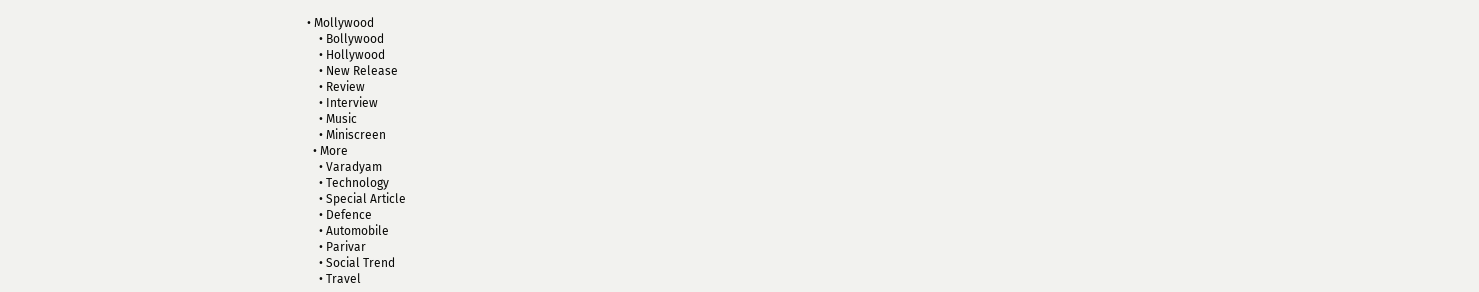• Mollywood
    • Bollywood
    • Hollywood
    • New Release
    • Review
    • Interview
    • Music
    • Miniscreen
  • More
    • Varadyam
    • Technology
    • Special Article
    • Defence
    • Automobile
    • Parivar
    • Social Trend
    • Travel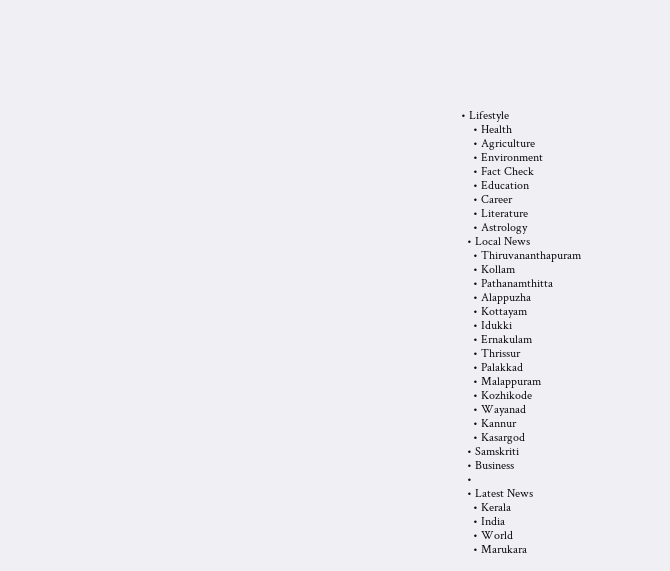• Lifestyle
    • Health
    • Agriculture
    • Environment
    • Fact Check
    • Education
    • Career
    • Literature
    • Astrology
  • Local News
    • Thiruvananthapuram
    • Kollam
    • Pathanamthitta
    • Alappuzha
    • Kottayam
    • Idukki
    • Ernakulam
    • Thrissur
    • Palakkad
    • Malappuram
    • Kozhikode
    • Wayanad
    • Kannur
    • Kasargod
  • Samskriti
  • Business
  •
  • Latest News
    • Kerala
    • India
    • World
    • Marukara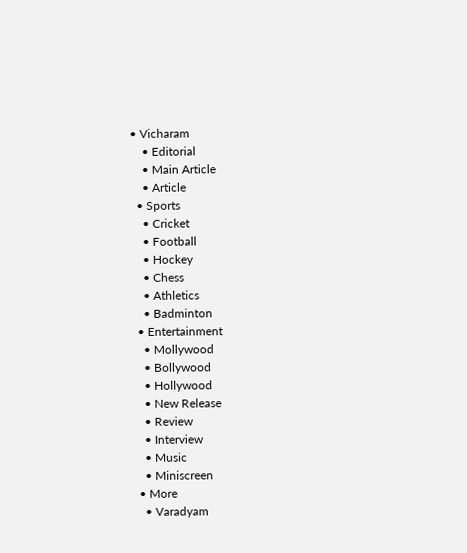• Vicharam
    • Editorial
    • Main Article
    • Article
  • Sports
    • Cricket
    • Football
    • Hockey
    • Chess
    • Athletics
    • Badminton
  • Entertainment
    • Mollywood
    • Bollywood
    • Hollywood
    • New Release
    • Review
    • Interview
    • Music
    • Miniscreen
  • More
    • Varadyam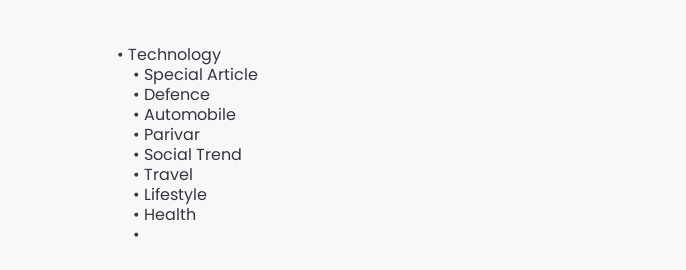• Technology
    • Special Article
    • Defence
    • Automobile
    • Parivar
    • Social Trend
    • Travel
    • Lifestyle
    • Health
    •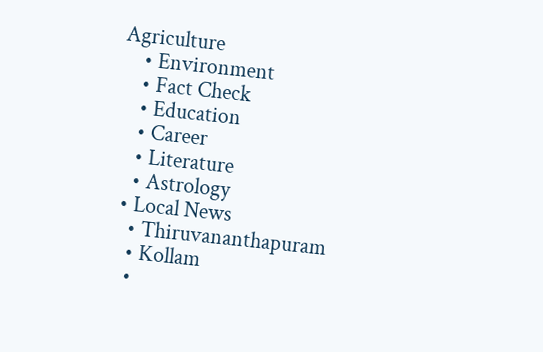Agriculture
    • Environment
    • Fact Check
    • Education
    • Career
    • Literature
    • Astrology
  • Local News
    • Thiruvananthapuram
    • Kollam
    •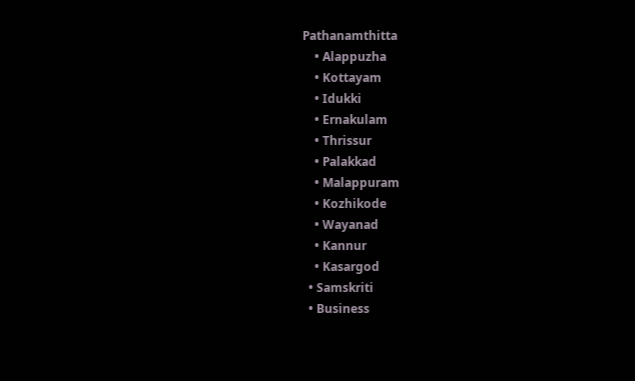Pathanamthitta
    • Alappuzha
    • Kottayam
    • Idukki
    • Ernakulam
    • Thrissur
    • Palakkad
    • Malappuram
    • Kozhikode
    • Wayanad
    • Kannur
    • Kasargod
  • Samskriti
  • Business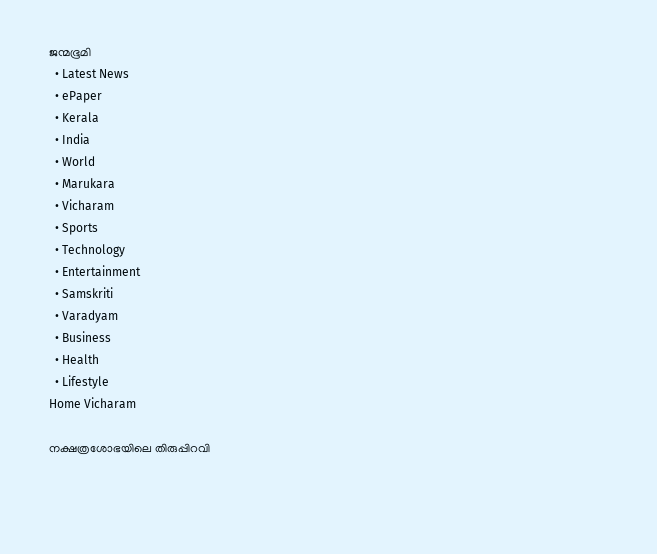ജന്മഭൂമി
  • Latest News
  • ePaper
  • Kerala
  • India
  • World
  • Marukara
  • Vicharam
  • Sports
  • Technology
  • Entertainment
  • Samskriti
  • Varadyam
  • Business
  • Health
  • Lifestyle
Home Vicharam

നക്ഷത്രശോഭയിലെ തിരുപ്പിറവി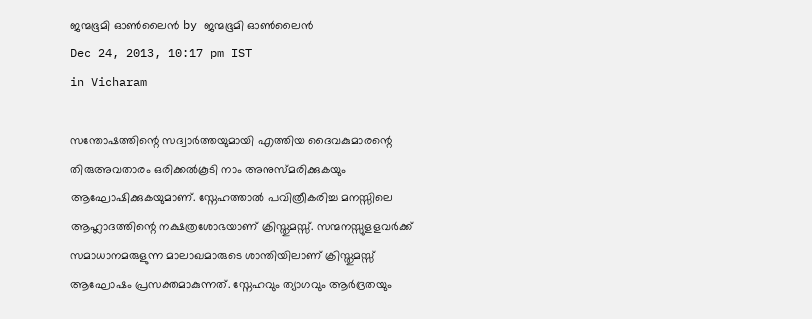ജന്മഭൂമി ഓണ്‍ലൈന്‍ by ജന്മഭൂമി ഓണ്‍ലൈന്‍
Dec 24, 2013, 10:17 pm IST
in Vicharam

സന്തോഷത്തിന്റെ സദ്വാര്‍ത്തയുമായി എത്തിയ ദൈവകുമാരന്റെ തിരുഅവതാരം ഒരിക്കല്‍കൂടി നാം അനുസ്മരിക്കുകയും ആഘോഷിക്കുകയുമാണ്‌. സ്നേഹത്താല്‍ പവിത്രീകരിച്ച മനസ്സിലെ ആഹ്ലാദത്തിന്റെ നക്ഷത്രശോഭയാണ്‌ ക്രിസ്തുമസ്സ്‌. സന്മനസ്സുളളവര്‍ക്ക്‌ സമാധാനമരുളുന്ന മാലാഖമാരുടെ ശാന്തിയിലാണ്‌ ക്രിസ്തുമസ്സ്‌ ആഘോഷം പ്രസക്തമാകുന്നത്‌. സ്നേഹവും ത്യാഗവും ആര്‍ദ്രതയും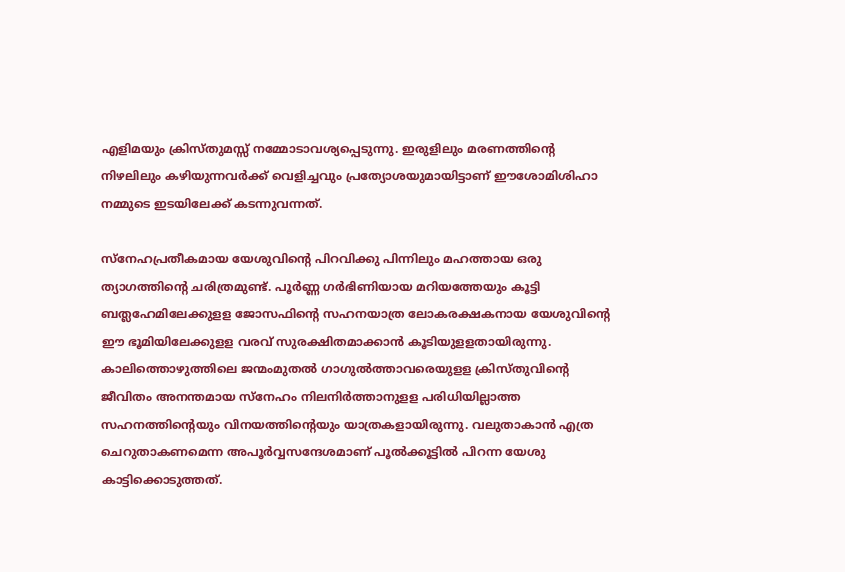എളിമയും ക്രിസ്തുമസ്സ്‌ നമ്മോടാവശ്യപ്പെടുന്നു. ഇരുളിലും മരണത്തിന്റെ നിഴലിലും കഴിയുന്നവര്‍ക്ക്‌ വെളിച്ചവും പ്രത്യോശയുമായിട്ടാണ്‌ ഈശോമിശിഹാ നമ്മുടെ ഇടയിലേക്ക്‌ കടന്നുവന്നത്‌.

സ്നേഹപ്രതീകമായ യേശുവിന്റെ പിറവിക്കു പിന്നിലും മഹത്തായ ഒരു ത്യാഗത്തിന്റെ ചരിത്രമുണ്ട്‌. പൂര്‍ണ്ണ ഗര്‍ഭിണിയായ മറിയത്തേയും കൂട്ടി ബത്ലഹേമിലേക്കുളള ജോസഫിന്റെ സഹനയാത്ര ലോകരക്ഷകനായ യേശുവിന്റെ ഈ ഭൂമിയിലേക്കുളള വരവ്‌ സുരക്ഷിതമാക്കാന്‍ കൂടിയുളളതായിരുന്നു. കാലിത്തൊഴുത്തിലെ ജന്മംമുതല്‍ ഗാഗുല്‍ത്താവരെയുളള ക്രിസ്തുവിന്റെ ജീവിതം അനന്തമായ സ്നേഹം നിലനിര്‍ത്താനുളള പരിധിയില്ലാത്ത സഹനത്തിന്റെയും വിനയത്തിന്റെയും യാത്രകളായിരുന്നു. വലുതാകാന്‍ എത്ര ചെറുതാകണമെന്ന അപൂര്‍വ്വസന്ദേശമാണ്‌ പൂല്‍ക്കൂട്ടില്‍ പിറന്ന യേശു കാട്ടിക്കൊടുത്തത്‌.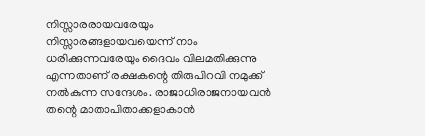നിസ്സാരരായവരേയും നിസ്സാരങ്ങളായവയെന്ന്‌ നാം ധരിക്കുന്നവരേയും ദൈവം വിലമതിക്കുന്നു എന്നതാണ്‌ രക്ഷകന്റെ തിരുപിറവി നമുക്ക്‌ നല്‍കുന്ന സന്ദേശം. രാജാധിരാജനായവന്‍ തന്റെ മാതാപിതാക്കളാകാന്‍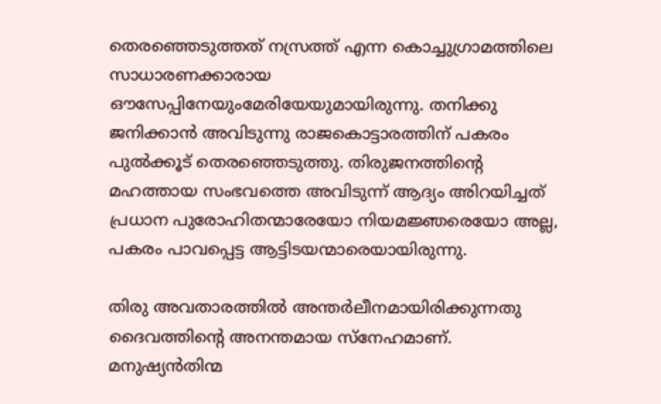തെരഞ്ഞെടുത്തത്‌ നസ്രത്ത്‌ എന്ന കൊച്ചുഗ്രാമത്തിലെ സാധാരണക്കാരായ ഔസേപ്പിനേയുംമേരിയേയുമായിരുന്നു. തനിക്കു ജനിക്കാന്‍ അവിടുന്നു രാജകൊട്ടാരത്തിന്‌ പകരം പുല്‍ക്കൂട്‌ തെരഞ്ഞെടുത്തു. തിരുജനത്തിന്റെ മഹത്തായ സംഭവത്തെ അവിടുന്ന്‌ ആദ്യം അി‍റയിച്ചത്‌ പ്രധാന പുരോഹിതന്മാരേയോ നിയമജ്ഞരെയോ അല്ല, പകരം പാവപ്പെട്ട ആട്ടിടയന്മാരെയായിരുന്നു.

തിരു അവതാരത്തില്‍ അന്തര്‍ലീനമായിരിക്കുന്നതു ദൈവത്തിന്റെ അനന്തമായ സ്നേഹമാണ്‌. മനുഷ്യന്‍തിന്മ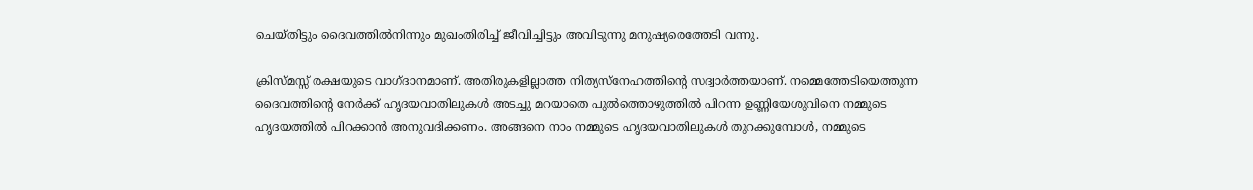ചെയ്തിട്ടും ദൈവത്തില്‍നിന്നും മുഖംതിരിച്ച്‌ ജീവിച്ചിട്ടും അവിടുന്നു മനുഷ്യരെത്തേടി വന്നു.

ക്രിസ്മസ്സ്‌ രക്ഷയുടെ വാഗ്ദാനമാണ്‌. അതിരുകളില്ലാത്ത നിത്യസ്നേഹത്തിന്റെ സദ്വാര്‍ത്തയാണ്‌. നമ്മെത്തേടിയെത്തുന്ന ദൈവത്തിന്റെ നേര്‍ക്ക്‌ ഹൃദയവാതിലുകള്‍ അടച്ചു മറയാതെ പുല്‍ത്തൊഴുത്തില്‍ പിറന്ന ഉണ്ണിയേശുവിനെ നമ്മുടെ ഹൃദയത്തില്‍ പിറക്കാന്‍ അനുവദിക്കണം. അങ്ങനെ നാം നമ്മുടെ ഹൃദയവാതിലുകള്‍ തുറക്കുമ്പോള്‍, നമ്മുടെ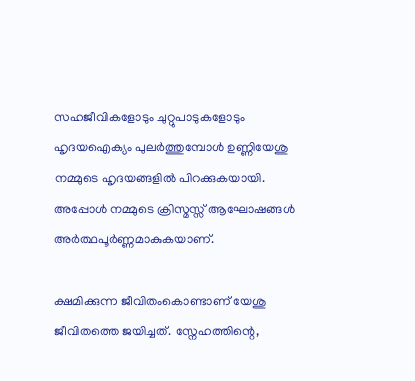സഹജീവികളോടും ചുറ്റുപാടുകളോടും ഹൃദയഐക്യം പുലര്‍ത്തുമ്പോള്‍ ഉണ്ണിയേശു നമ്മുടെ ഹൃദയങ്ങളില്‍ പിറക്കുകയായി. അപ്പോള്‍ നമ്മുടെ ക്രിസ്മസ്സ്‌ ആഘോഷങ്ങള്‍ അര്‍ത്ഥപൂര്‍ണ്ണമാകുകയാണ്‌.

ക്ഷമിക്കുന്ന ജീവിതംകൊണ്ടാണ്‌ യേശു ജീവിതത്തെ ജയിച്ചത്‌. സ്നേഹത്തിന്റെ,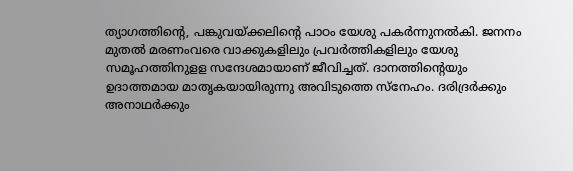ത്യാഗത്തിന്റെ, പങ്കുവയ്‌ക്കലിന്റെ പാഠം യേശു പകര്‍ന്നുനല്‍കി. ജനനം മുതല്‍ മരണംവരെ വാക്കുകളിലും പ്രവര്‍ത്തികളിലും യേശു സമൂഹത്തിനുളള സന്ദേശമായാണ്‌ ജീവിച്ചത്‌. ദാനത്തിന്റെയും ഉദാത്തമായ മാതൃകയായിരുന്നു അവിടുത്തെ സ്നേഹം. ദരിദ്രര്‍ക്കും അനാഥര്‍ക്കും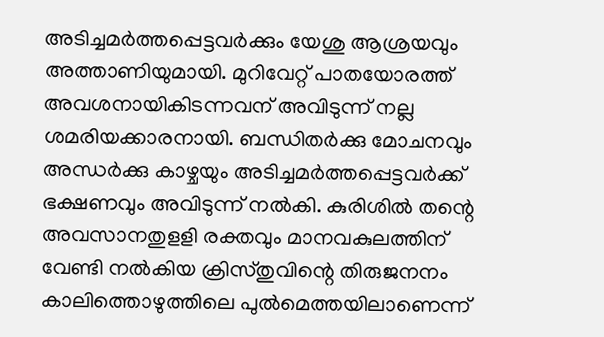അടിച്ചമര്‍ത്തപ്പെട്ടവര്‍ക്കും യേശു ആശ്രയവും അത്താണിയുമായി. മുറിവേറ്റ്‌ പാതയോരത്ത്‌ അവശനായികിടന്നവന്‌ അവിടുന്ന്‌ നല്ല ശമരിയക്കാരനായി. ബന്ധിതര്‍ക്കു മോചനവും അന്ധര്‍ക്കു കാഴ്ചയും അടിച്ചമര്‍ത്തപ്പെട്ടവര്‍ക്ക്‌ ഭക്ഷണവും അവിടുന്ന്‌ നല്‍കി. കുരിശില്‍ തന്റെ അവസാനതുളളി രക്തവും മാനവകുലത്തിന്‌ വേണ്ടി നല്‍കിയ ക്രിസ്തുവിന്റെ തിരുജനനം കാലിത്തൊഴുത്തിലെ പുല്‍മെത്തയിലാണെന്ന്‌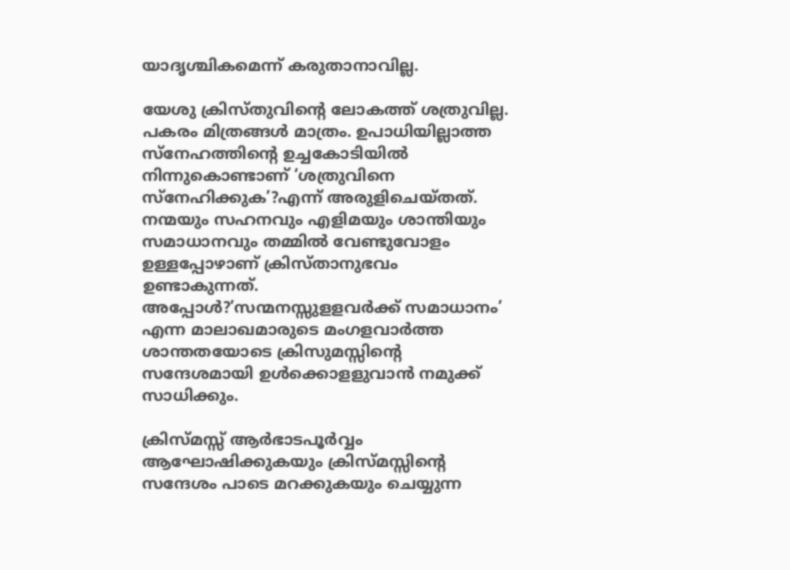യാദൃശ്ചികമെന്ന്‌ കരുതാനാവില്ല.

യേശു ക്രിസ്തുവിന്റെ ലോകത്ത്‌ ശത്രുവില്ല. പകരം മിത്രങ്ങള്‍ മാത്രം. ഉപാധിയില്ലാത്ത സ്നേഹത്തിന്റെ ഉച്ചകോടിയില്‍ നിന്നുകൊണ്ടാണ്‌ ‘ശത്രുവിനെ സ്നേഹിക്കുക’?എന്ന്‌ അരുളിചെയ്തത്‌. നന്മയും സഹനവും എളിമയും ശാന്തിയും സമാധാനവും തമ്മില്‍ വേണ്ടുവോളം ഉള്ളപ്പോഴാണ്‌ ക്രിസ്താനുഭവം ഉണ്ടാകുന്നത്‌. അപ്പോള്‍?’സന്മനസ്സുളളവര്‍ക്ക്‌ സമാധാനം’ എന്ന മാലാഖമാരുടെ മംഗളവാര്‍ത്ത ശാന്തതയോടെ ക്രിസുമസ്സിന്റെ സന്ദേശമായി ഉള്‍ക്കൊളളുവാന്‍ നമുക്ക്‌ സാധിക്കും.

ക്രിസ്മസ്സ്‌ ആര്‍ഭാടപൂര്‍വ്വം ആഘോഷിക്കുകയും ക്രിസ്മസ്സിന്റെ സന്ദേശം പാടെ മറക്കുകയും ചെയ്യുന്ന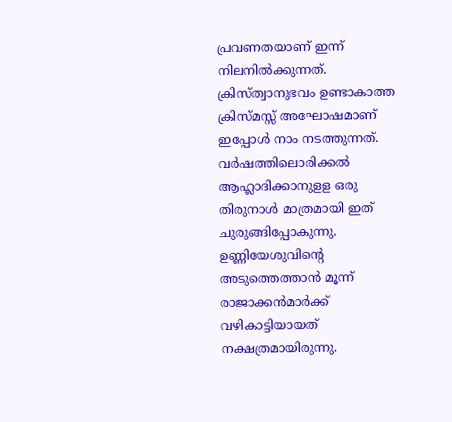പ്രവണതയാണ്‌ ഇന്ന്‌ നിലനില്‍ക്കുന്നത്‌. ക്രിസ്ത്വാനുഭവം ഉണ്ടാകാത്ത ക്രിസ്മസ്സ്‌ അഘോഷമാണ്‌ ഇപ്പോള്‍ നാം നടത്തുന്നത്‌. വര്‍ഷത്തിലൊരിക്കല്‍ ആഹ്ലാദിക്കാനുളള ഒരു തിരുനാള്‍ മാത്രമായി ഇത്‌ ചുരുങ്ങിപ്പോകുന്നു. ഉണ്ണിയേശുവിന്റെ അടുത്തെത്താന്‍ മൂന്ന്‌ രാജാക്കന്‍മാര്‍ക്ക്‌ വഴികാട്ടിയായത്‌ നക്ഷത്രമായിരുന്നു.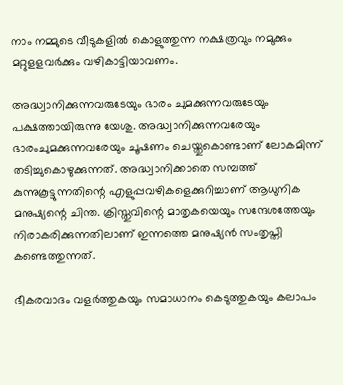നാം നമ്മുടെ വീടുകളില്‍ കൊളുത്തുന്ന നക്ഷത്രവും നമുക്കും മറ്റുളളവര്‍ക്കും വഴികാട്ടിയാവണം.

അദ്ധ്വാനിക്കുന്നവരുടേയും ഭാരം ചുമക്കുന്നവരുടേയും പക്ഷത്തായിരുന്നു യേശു. അദ്ധ്വാനിക്കുന്നവരേയും ഭാരംചുമക്കുന്നവരേയും ചൂഷണം ചെയ്തുകൊണ്ടാണ്‌ ലോകമിന്ന്‌ തടിച്ചുകൊഴുക്കുന്നത്‌. അദ്ധ്വാനിക്കാതെ സമ്പത്ത്‌ കുന്നുകൂട്ടുന്നതിന്റെ എളുപ്പവഴികളെക്കുറിച്ചാണ്‌ ആധുനിക മനുഷ്യന്റെ ചിന്ത. ക്രിസ്തുവിന്റെ മാതൃകയെയും സന്ദേശത്തേയും നിരാകരിക്കുന്നതിലാണ്‌ ഇന്നത്തെ മനുഷ്യന്‍ സംതൃപ്തി കണ്ടെത്തുന്നത്‌.

ഭീകരവാദം വളര്‍ത്തുകയും സമാധാനം കെടുത്തുകയും കലാപം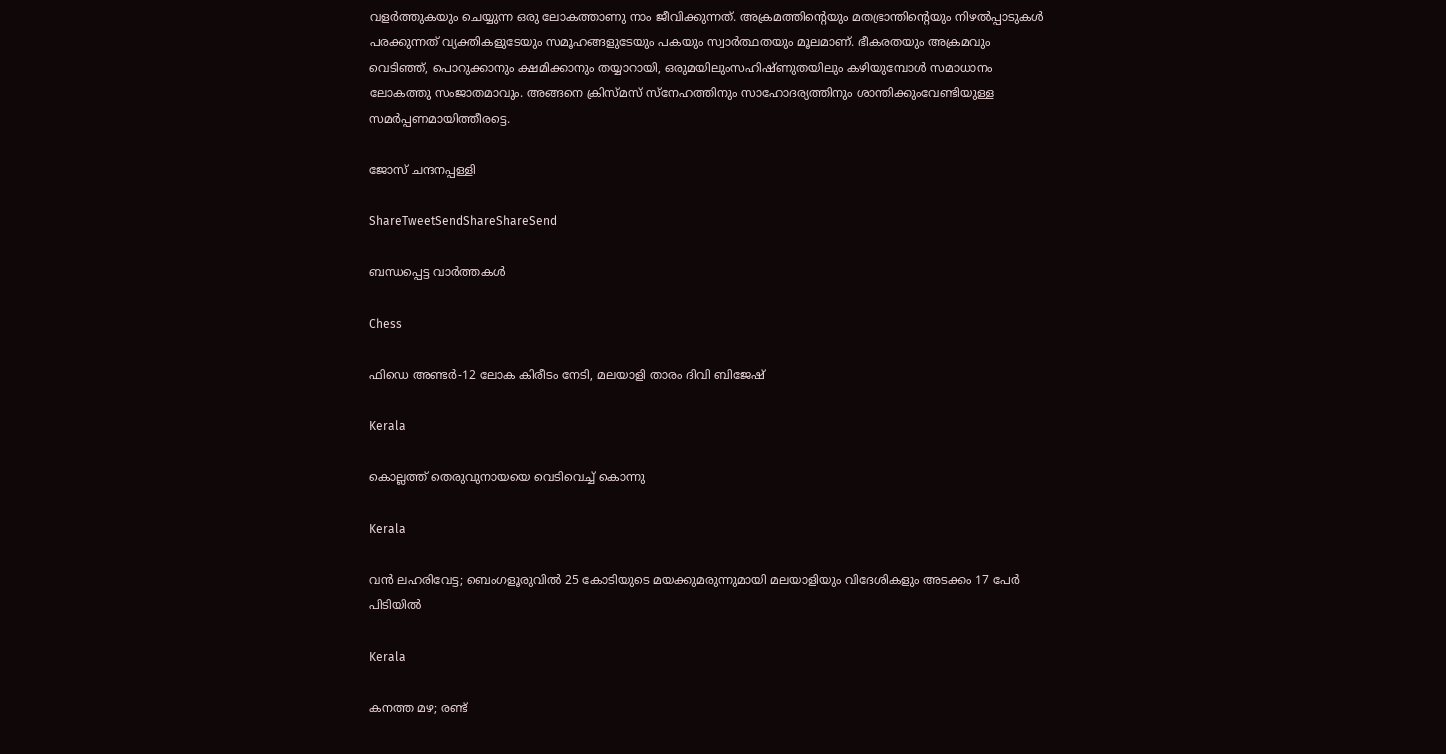വളര്‍ത്തുകയും ചെയ്യുന്ന ഒരു ലോകത്താണു നാം ജീവിക്കുന്നത്‌. അക്രമത്തിന്റെയും മതഭ്രാന്തിന്റെയും നിഴല്‍പ്പാടുകള്‍ പരക്കുന്നത്‌ വ്യക്തികളുടേയും സമൂഹങ്ങളുടേയും പകയും സ്വാര്‍ത്ഥതയും മൂലമാണ്‌. ഭീകരതയും അക്രമവും വെടിഞ്ഞ്‌, പൊറുക്കാനും ക്ഷമിക്കാനും തയ്യാറായി, ഒരുമയിലുംസഹിഷ്ണുതയിലും കഴിയുമ്പോള്‍ സമാധാനം ലോകത്തു സംജാതമാവും. അങ്ങനെ ക്രിസ്മസ്‌ സ്നേഹത്തിനും സാഹോദര്യത്തിനും ശാന്തിക്കുംവേണ്ടിയുള്ള സമര്‍പ്പണമായിത്തീരട്ടെ.

ജോസ്‌ ചന്ദനപ്പള്ളി

ShareTweetSendShareShareSend

ബന്ധപ്പെട്ട വാര്‍ത്തകള്‍

Chess

ഫിഡെ അണ്ടര്‍-12 ലോക കിരീടം നേടി, മലയാളി താരം ദിവി ബിജേഷ്

Kerala

കൊല്ലത്ത് തെരുവുനായയെ വെടിവെച്ച്‌ കൊന്നു

Kerala

വൻ ലഹരിവേട്ട; ബെംഗളൂരുവിൽ 25 കോടിയുടെ മയക്കുമരുന്നുമായി മലയാളിയും വിദേശികളും അടക്കം 17 പേർ പിടിയിൽ

Kerala

കനത്ത മഴ; രണ്ട്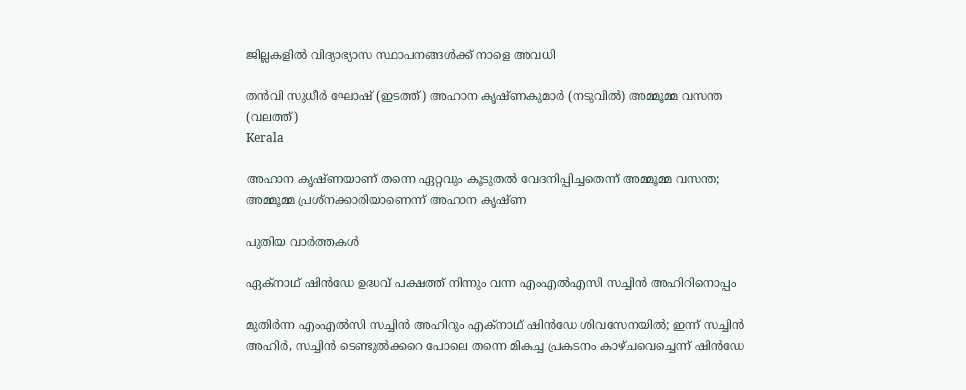ജില്ലകളിൽ വിദ്യാഭ്യാസ സ്ഥാപനങ്ങൾക്ക് നാളെ അവധി

തന്‍വി സുധീര്‍ ഘോഷ് (ഇടത്ത്) അഹാന കൃഷ്ണകുമാര്‍ (നടുവില്‍) അമ്മൂമ്മ വസന്ത (വലത്ത്)
Kerala

അഹാന കൃഷ്ണയാണ് തന്നെ ഏറ്റവും കൂടുതൽ വേദനിപ്പിച്ചതെന്ന് അമ്മൂമ്മ വസന്ത; അമ്മൂമ്മ പ്രശ്നക്കാരിയാണെന്ന് അഹാന കൃഷ്ണ

പുതിയ വാര്‍ത്തകള്‍

ഏക്നാഥ് ഷിന്‍ഡേ ഉദ്ധവ് പക്ഷത്ത് നിന്നും വന്ന എംഎല്‍എസി സച്ചിന്‍ അഹിറിനൊപ്പം

മുതിർന്ന എം‌എൽ‌സി സച്ചിൻ അഹിറും എക്നാഥ് ഷിന്‍ഡേ ശിവസേനയിൽ; ഇന്ന് സച്ചിൻ അഹിർ, സച്ചിൻ ടെണ്ടുൽക്കറെ പോലെ തന്നെ മികച്ച പ്രകടനം കാഴ്ചവെച്ചെന്ന് ഷിന്‍ഡേ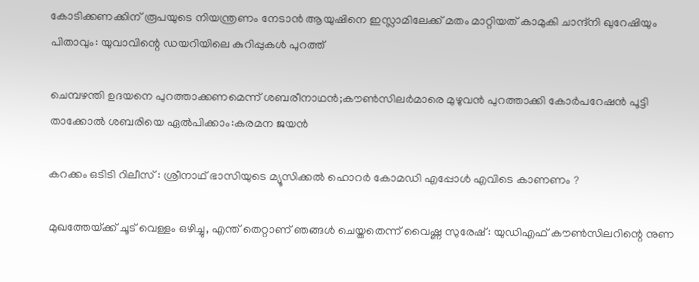കോടിക്കണക്കിന് രൂപയുടെ നിയന്ത്രണം നേടാൻ ആയുഷിനെ ഇസ്ലാമിലേക്ക് മതം മാറ്റിയത് കാമുകി ചാന്ദ്‌നി ഖുറേഷിയും പിതാവും: യുവാവിന്റെ ഡയറിയിലെ കുറിപ്പുകൾ പുറത്ത്

ചെമ്പഴന്തി ഉദയനെ പുറത്താക്കണമെന്ന് ശബരീനാഥന്‍;കൗണ്‍സിലര്‍മാരെ മുഴുവന്‍ പുറത്താക്കി കോര്‍പറേഷന്‍ പൂട്ടി താക്കോല്‍ ശബരിയെ ഏല്‍പിക്കാം:കരമന ജയന്‍

കറക്കം ഒടിടി റിലീസ് : ശ്രീനാഥ് ഭാസിയുടെ മ്യൂസിക്കൽ ഹൊറർ കോമഡി എപ്പോൾ എവിടെ കാണണം ?

മുഖത്തേയ്‌ക്ക് ചൂട് വെള്ളം ഒഴിച്ചു, എന്ത് തെറ്റാണ് ഞങ്ങൾ ചെയ്തതെന്ന് വൈഷ്ണ സുരേഷ് : യുഡിഎഫ് കൗൺസിലറിന്റെ നുണ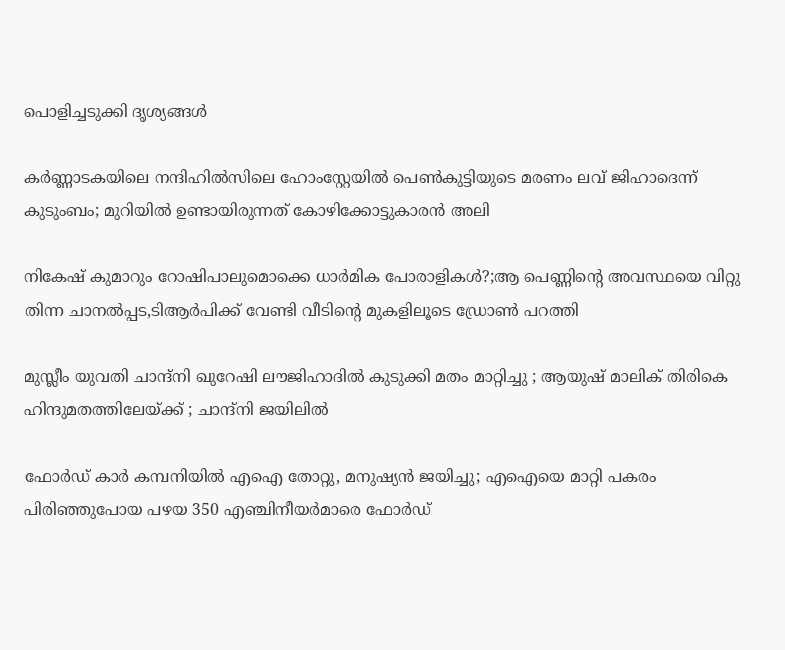പൊളിച്ചടുക്കി ദൃശ്യങ്ങൾ

കര്‍ണ്ണാടകയിലെ നന്ദിഹില്‍സിലെ ഹോംസ്റ്റേയില്‍ പെണ്‍കുട്ടിയുടെ മരണം ലവ് ജിഹാദെന്ന് കുടുംബം; മുറിയില്‍ ഉണ്ടായിരുന്നത് കോഴിക്കോട്ടുകാരന്‍ അലി

നികേഷ് കുമാറും റോഷിപാലുമൊക്കെ ധാർമിക പോരാളികൾ?;ആ പെണ്ണിന്റെ അവസ്ഥയെ വിറ്റു തിന്ന ചാനൽപ്പട,ടിആർപിക്ക് വേണ്ടി വീടിന്റെ മുകളിലൂടെ ഡ്രോൺ പറത്തി

മുസ്ലീം യുവതി ചാന്ദ്നി ഖുറേഷി ലൗജിഹാദിൽ കുടുക്കി മതം മാറ്റിച്ചു ; ആയുഷ് മാലിക് തിരികെ ഹിന്ദുമതത്തിലേയ്‌ക്ക് ; ചാന്ദ്നി ജയിലിൽ

ഫോര്‍ഡ് കാര്‍ കമ്പനിയില്‍ എഐ തോറ്റു, മനുഷ്യന്‍ ജയിച്ചു; എഐയെ മാറ്റി പകരം പിരിഞ്ഞുപോയ പഴയ 350 എഞ്ചിനീയര്‍മാരെ ഫോര്‍ഡ്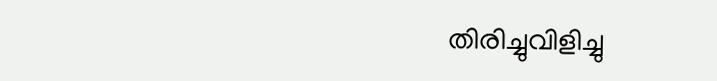തിരിച്ചുവിളിച്ചു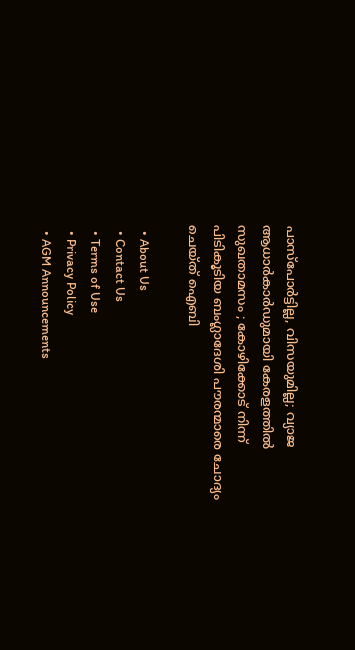പാസ്‌പോർട്ടില്ല, വിസയുമില്ല; വ്യാജ ആധാർകാർഡുമായി കേരളത്തിൽ സുഖതാമസം ; കോഴിക്കോട് നിന്ന് പിടികൂടിയ ബംഗ്ലാദേശി പൗരന്മാരെ ചോദ്യം ചെയ്ത് ഐബി

  • About Us
  • Contact Us
  • Terms of Use
  • Privacy Policy
  • AGM Announcements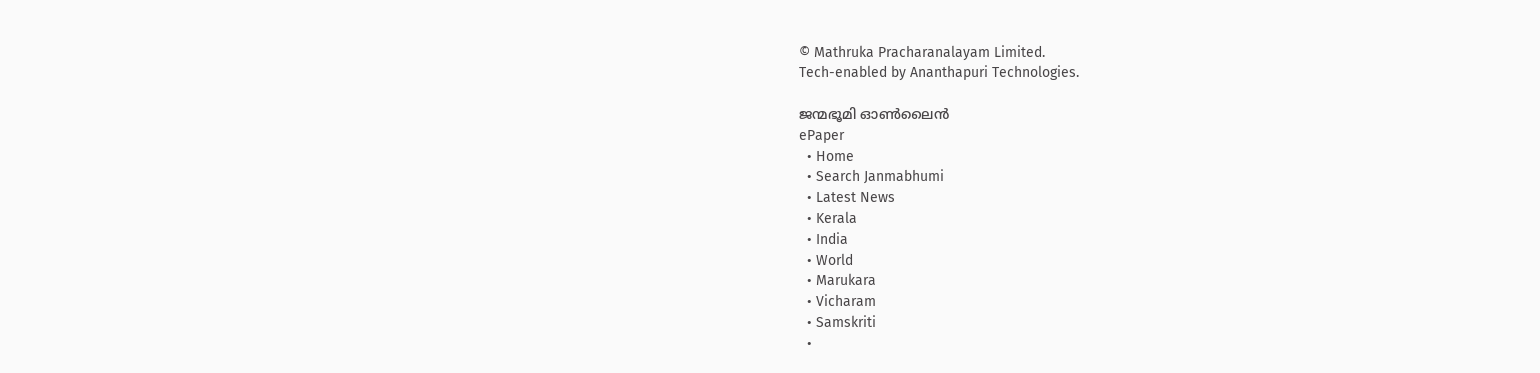© Mathruka Pracharanalayam Limited.
Tech-enabled by Ananthapuri Technologies.

ജന്മഭൂമി ഓണ്‍ലൈന്‍
ePaper
  • Home
  • Search Janmabhumi
  • Latest News
  • Kerala
  • India
  • World
  • Marukara
  • Vicharam
  • Samskriti
  •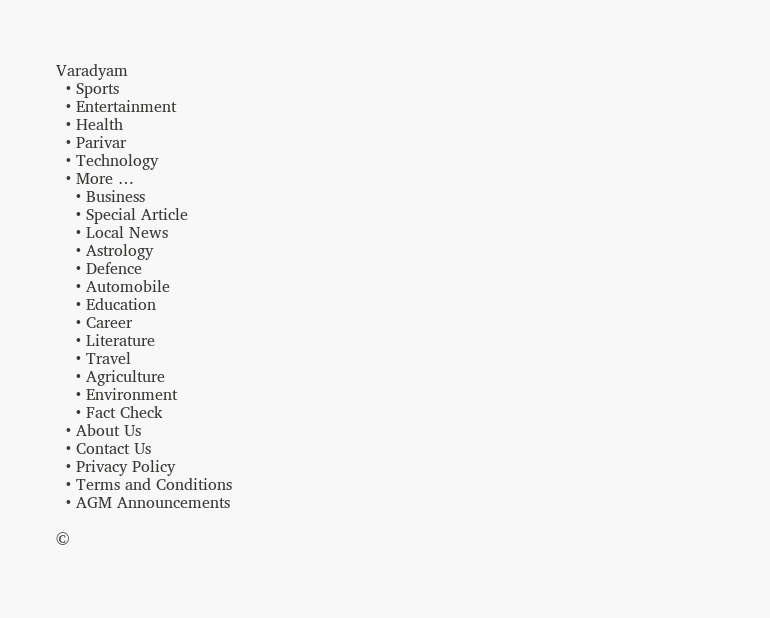Varadyam
  • Sports
  • Entertainment
  • Health
  • Parivar
  • Technology
  • More …
    • Business
    • Special Article
    • Local News
    • Astrology
    • Defence
    • Automobile
    • Education
    • Career
    • Literature
    • Travel
    • Agriculture
    • Environment
    • Fact Check
  • About Us
  • Contact Us
  • Privacy Policy
  • Terms and Conditions
  • AGM Announcements

©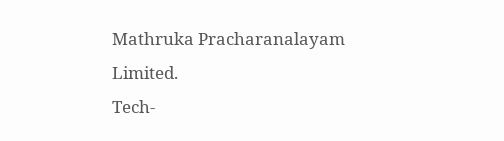Mathruka Pracharanalayam Limited.
Tech-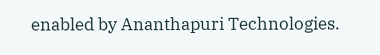enabled by Ananthapuri Technologies.